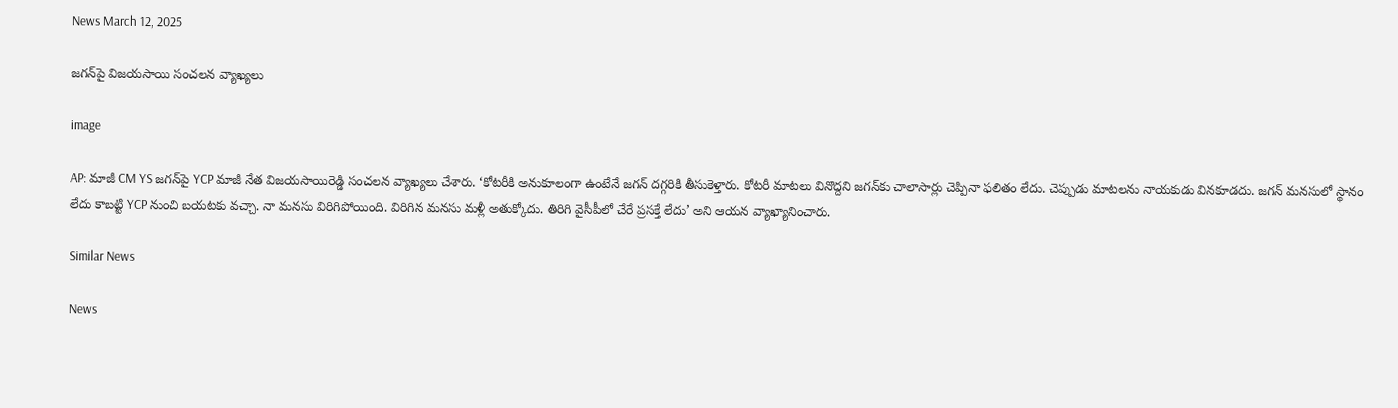News March 12, 2025

జగన్‌పై విజయసాయి సంచలన వ్యాఖ్యలు

image

AP: మాజీ CM YS జగన్‌పై YCP మాజీ నేత విజయసాయిరెడ్డి సంచలన వ్యాఖ్యలు చేశారు. ‘కోటరీకి అనుకూలంగా ఉంటేనే జగన్ దగ్గరికి తీసుకెళ్తారు. కోటరీ మాటలు వినొద్దని జగన్‌కు చాలాసార్లు చెప్పినా ఫలితం లేదు. చెప్పుడు మాటలను నాయకుడు వినకూడదు. జగన్ మనసులో స్థానం లేదు కాబట్టి YCP నుంచి బయటకు వచ్చా. నా మనసు విరిగిపోయింది. విరిగిన మనసు మళ్లీ అతుక్కోదు. తిరిగి వైసీపీలో చేరే ప్రసక్తే లేదు’ అని ఆయన వ్యాఖ్యానించారు.

Similar News

News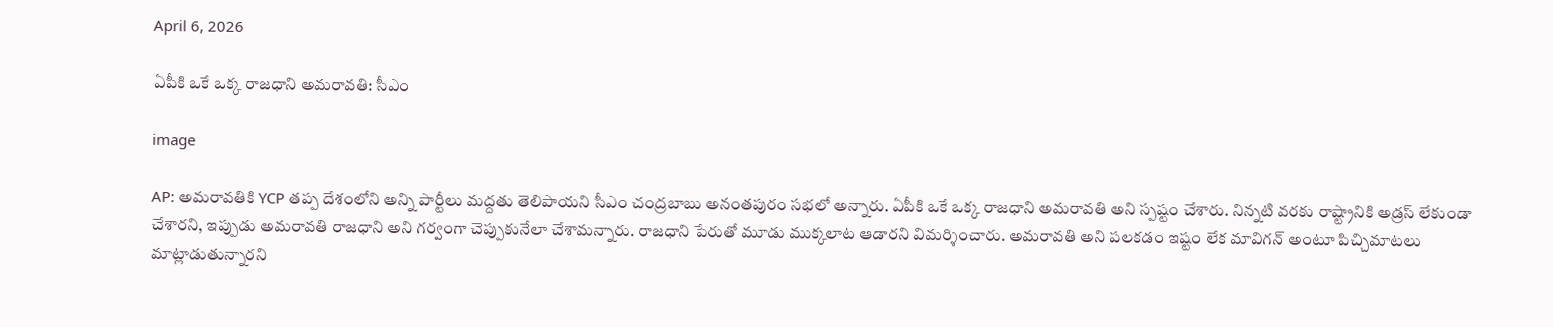April 6, 2026

ఏపీకి ఒకే ఒక్క రాజధాని అమరావతి: సీఎం

image

AP: అమరావతికి YCP తప్ప దేశంలోని అన్ని పార్టీలు మద్దతు తెలిపాయని సీఎం చంద్రబాబు అనంతపురం సభలో అన్నారు. ఏపీకి ఒకే ఒక్క రాజధాని అమరావతి అని స్పష్టం చేశారు. నిన్నటి వరకు రాష్ట్రానికి అడ్రస్ లేకుండా చేశారని, ఇప్పుడు అమరావతి రాజధాని అని గర్వంగా చెప్పుకునేలా చేశామన్నారు. రాజధాని పేరుతో మూడు ముక్కలాట ఆడారని విమర్శించారు. అమరావతి అని పలకడం ఇష్టం లేక మావిగన్ అంటూ పిచ్చిమాటలు మాట్లాడుతున్నారని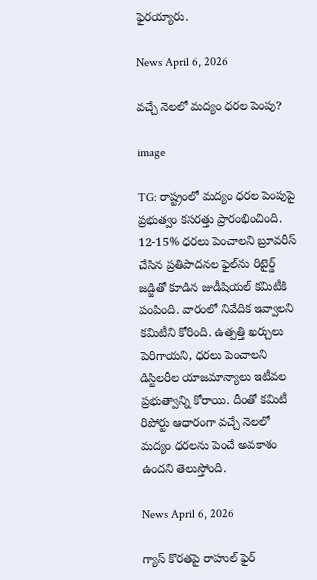ఫైరయ్యారు.

News April 6, 2026

వచ్చే నెలలో మద్యం ధరల పెంపు?

image

TG: రాష్ట్రంలో మద్యం ధరల పెంపుపై ప్రభుత్వం కసరత్తు ప్రారంభించింది. 12-15% ధరలు పెంచాలని బ్రూవరీస్ చేసిన ప్రతిపాదనల ఫైల్‌ను రిటైర్డ్‌ జడ్జితో కూడిన జుడీషియల్‌ కమిటీకి పంపింది. వారంలో నివేదిక ఇవ్వాలని కమిటీని కోరింది. ఉత్పత్తి ఖర్చులు పెరిగాయని, ధరలు పెంచాలని డిస్టిలరీల యాజమాన్యాలు ఇటీవల ప్రభుత్వాన్ని కోరాయి. దీంతో కమిటీ రిపోర్టు ఆధారంగా వచ్చే నెలలో మద్యం ధరలను పెంచే అవకాశం ఉందని తెలుస్తోంది.

News April 6, 2026

గ్యాస్ కొరతపై రాహుల్ ఫైర్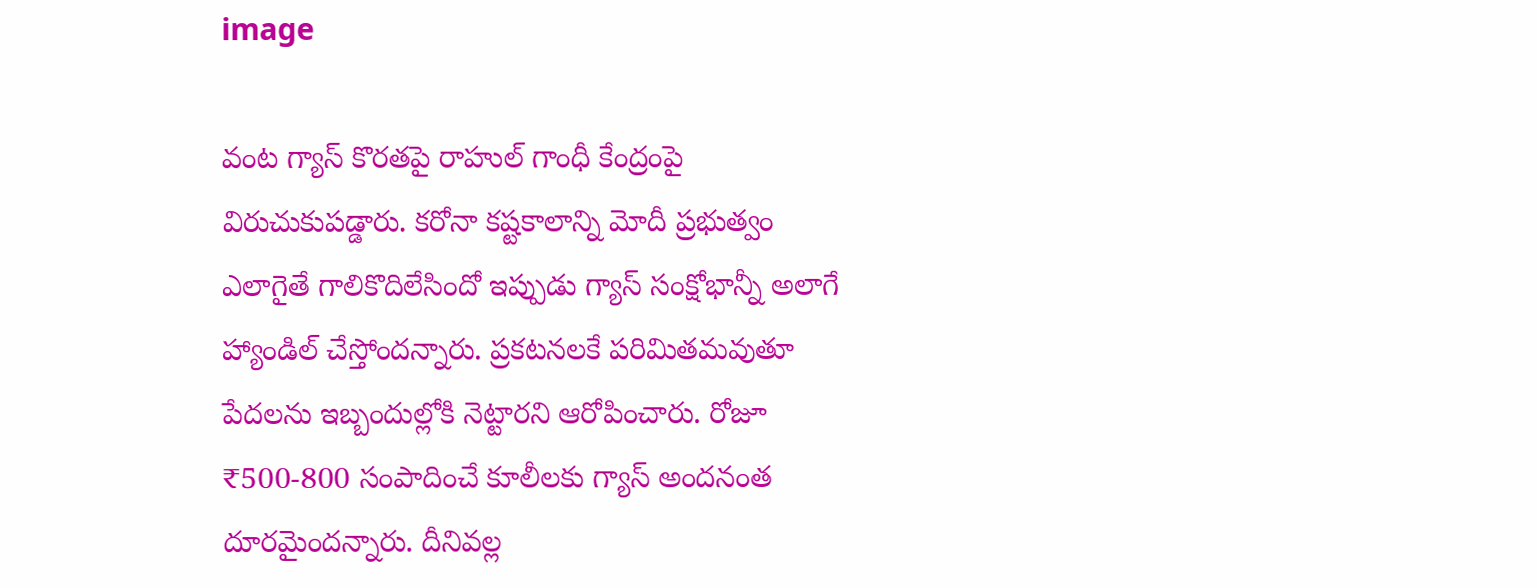image

వంట గ్యాస్ కొరతపై రాహుల్ గాంధీ కేంద్రంపై విరుచుకుపడ్డారు. కరోనా కష్టకాలాన్ని మోదీ ప్రభుత్వం ఎలాగైతే గాలికొదిలేసిందో ఇప్పుడు గ్యాస్ సంక్షోభాన్నీ అలాగే హ్యాండిల్ చేస్తోందన్నారు. ప్రకటనలకే పరిమితమవుతూ పేదలను ఇబ్బందుల్లోకి నెట్టారని ఆరోపించారు. రోజూ ₹500-800 సంపాదించే కూలీలకు గ్యాస్ అందనంత దూరమైందన్నారు. దీనివల్ల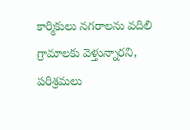కార్మికులు నగరాలను వదిలి గ్రామాలకు వెళ్తున్నారని, పరిశ్రమలు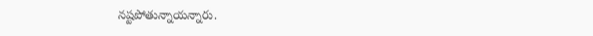నష్టపోతున్నాయన్నారు.